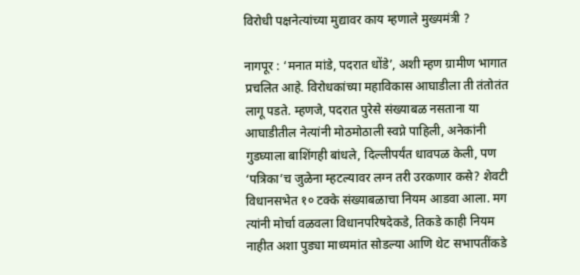विरोधी पक्षनेत्यांच्या मुद्यावर काय म्हणाले मुख्यमंत्री ?

नागपूर : ‘मनात मांडे, पदरात धोंडे’, अशी म्हण ग्रामीण भागात प्रचलित आहे. विरोधकांच्या महाविकास आघाडीला ती तंतोतंत लागू पडते. म्हणजे, पदरात पुरेसे संख्याबळ नसताना या आघाडीतील नेत्यांनी मोठमोठाली स्वप्ने पाहिली, अनेकांनी गुडघ्याला बाशिंगही बांधले, दिल्लीपर्यंत धावपळ केली, पण ‘पत्रिका’च जुळेना म्हटल्यावर लग्न तरी उरकणार कसे? शेवटी विधानसभेत १० टक्के संख्याबळाचा नियम आडवा आला. मग त्यांनी मोर्चा वळवला विधानपरिषदेकडे, तिकडे काही नियम नाहीत अशा पुड्या माध्यमांत सोडल्या आणि थेट सभापतींकडे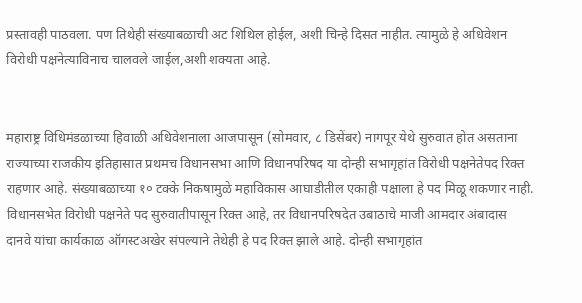प्रस्तावही पाठवला. पण तिथेही संख्याबळाची अट शिथिल होईल, अशी चिन्हे दिसत नाहीत. त्यामुळे हे अधिवेशन विरोधी पक्षनेत्याविनाच चालवले जाईल,अशी शक्यता आहे.


महाराष्ट्र विधिमंडळाच्या हिवाळी अधिवेशनाला आजपासून (सोमवार, ८ डिसेंबर) नागपूर येथे सुरुवात होत असताना राज्याच्या राजकीय इतिहासात प्रथमच विधानसभा आणि विधानपरिषद या दोन्ही सभागृहांत विरोधी पक्षनेतेपद रिक्त राहणार आहे. संख्याबळाच्या १० टक्के निकषामुळे महाविकास आघाडीतील एकाही पक्षाला हे पद मिळू शकणार नाही. विधानसभेत विरोधी पक्षनेते पद सुरुवातीपासून रिक्त आहे, तर विधानपरिषदेत उबाठाचे माजी आमदार अंबादास दानवे यांचा कार्यकाळ ऑगस्टअखेर संपल्याने तेथेही हे पद रिक्त झाले आहे. दोन्ही सभागृहांत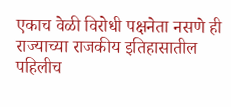एकाच वेळी विरोधी पक्षनेता नसणे ही राज्याच्या राजकीय इतिहासातील पहिलीच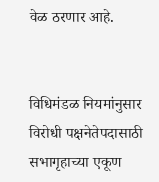वेळ ठरणार आहे.


विधिमंडळ नियमांनुसार विरोधी पक्षनेतेपदासाठी सभागृहाच्या एकूण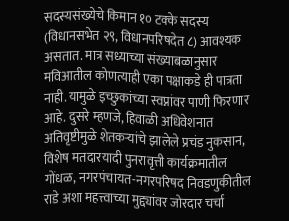सदस्यसंख्येचे किमान १० टक्के सदस्य (विधानसभेत २९, विधानपरिषदेत ८) आवश्यक असतात. मात्र सध्याच्या संख्याबळानुसार मविआतील कोणत्याही एका पक्षाकडे ही पात्रता नाही. यामुळे इच्छुकांच्या स्वप्नांवर पाणी फिरणार आहे. दुसरे म्हणजे, हिवाळी अधिवेशनात अतिवृष्टीमुळे शेतकऱ्यांचे झालेले प्रचंड नुकसान, विशेष मतदारयादी पुनरावृत्ती कार्यक्रमातील गोंधळ, नगरपंचायत-नगरपरिषद निवडणुकीतील राडे अशा महत्त्वाच्या मुद्द्यांवर जोरदार चर्चा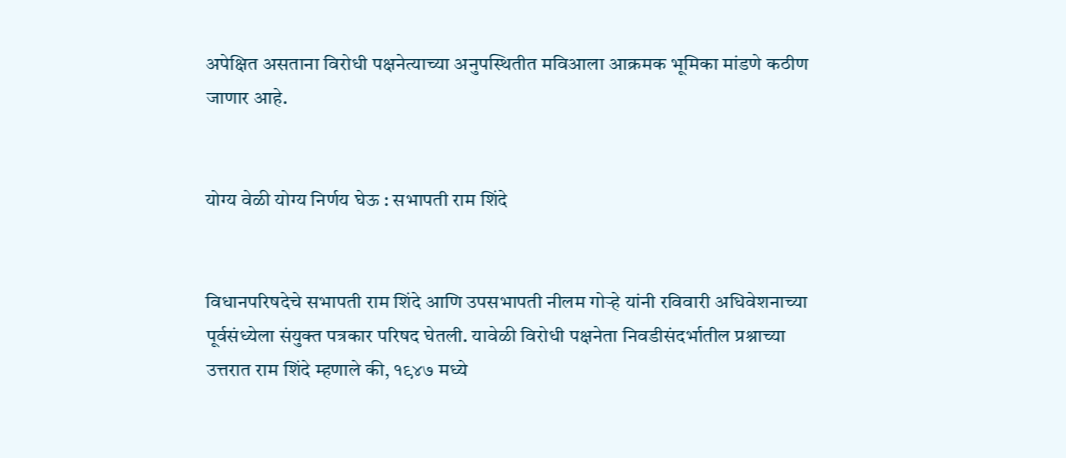अपेक्षित असताना विरोधी पक्षनेत्याच्या अनुपस्थितीत मविआला आक्रमक भूमिका मांडणे कठीण जाणार आहे.


योग्य वेळी योग्य निर्णय घेऊ : सभापती राम शिंदे


विधानपरिषदेचे सभापती राम शिंदे आणि उपसभापती नीलम गोऱ्हे यांनी रविवारी अधिवेशनाच्या पूर्वसंध्येला संयुक्त पत्रकार परिषद घेतली. यावेळी विरोधी पक्षनेता निवडीसंदर्भातील प्रश्नाच्या उत्तरात राम शिंदे म्हणाले की, १९४७ मध्ये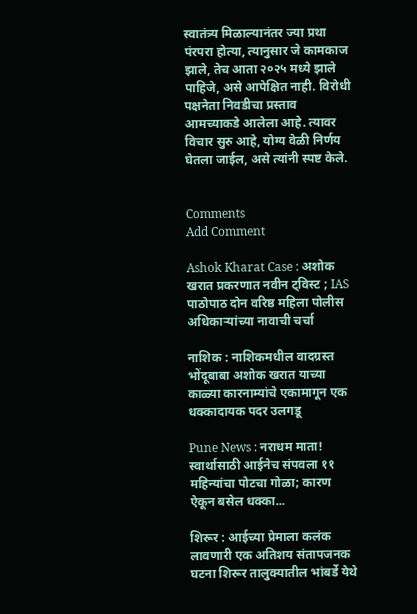स्वातंत्र्य मिळाल्यानंतर ज्या प्रथा पंरपरा होत्या, त्यानुसार जे कामकाज झाले, तेच आता २०२५ मध्ये झाले पाहिजे, असे आपेक्षित नाही. विरोधी पक्षनेता निवडीचा प्रस्ताव आमच्याकडे आलेला आहे. त्यावर विचार सुरु आहे, योग्य वेळी निर्णय घेतला जाईल, असे त्यांनी स्पष्ट केले.


Comments
Add Comment

Ashok Kharat Case : अशोक खरात प्रकरणात नवीन ट्विस्ट ; IAS पाठोपाठ दोन वरिष्ठ महिला पोलीस अधिकाऱ्यांच्या नावाची चर्चा

नाशिक : नाशिकमधील वादग्रस्त भोंदूबाबा अशोक खरात याच्या काळ्या कारनाम्यांचे एकामागून एक धक्कादायक पदर उलगडू

Pune News : नराधम माता! स्वार्थासाठी आईनेच संपवला ११ महिन्यांचा पोटचा गोळा; कारण ऐकून बसेल धक्का...

शिरूर : आईच्या प्रेमाला कलंक लावणारी एक अतिशय संतापजनक घटना शिरूर तालुक्यातील भांबर्डे येथे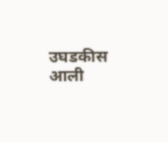उघडकीस आली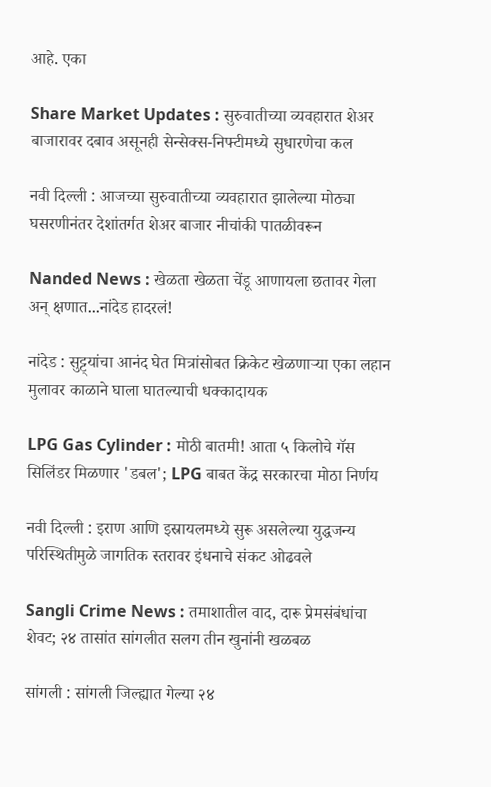आहे. एका

Share Market Updates : सुरुवातीच्या व्यवहारात शेअर बाजारावर दबाव असूनही सेन्सेक्स-निफ्टीमध्ये सुधारणेचा कल

नवी दिल्ली : आजच्या सुरुवातीच्या व्यवहारात झालेल्या मोठ्या घसरणीनंतर देशांतर्गत शेअर बाजार नीचांकी पातळीवरून

Nanded News : खेळता खेळता चेंडू आणायला छतावर गेला अन् क्षणात...नांदेड हादरलं!

नांदेड : सुट्ट्यांचा आनंद घेत मित्रांसोबत क्रिकेट खेळणाऱ्या एका लहान मुलावर काळाने घाला घातल्याची धक्कादायक

LPG Gas Cylinder : मोठी बातमी! आता ५ किलोचे गॅस सिलिंडर मिळणार 'डबल'; LPG बाबत केंद्र सरकारचा मोठा निर्णय

नवी दिल्ली : इराण आणि इस्रायलमध्ये सुरू असलेल्या युद्धजन्य परिस्थितीमुळे जागतिक स्तरावर इंधनाचे संकट ओढवले

Sangli Crime News : तमाशातील वाद, दारू प्रेमसंबंधांचा शेवट; २४ तासांत सांगलीत सलग तीन खुनांनी खळबळ

सांगली : सांगली जिल्ह्यात गेल्या २४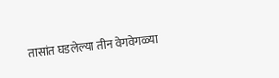तासांत घडलेल्या तीन वेगवेगळ्या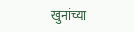खुनांच्या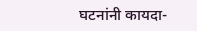घटनांनी कायदा-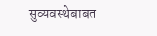सुव्यवस्थेबाबत